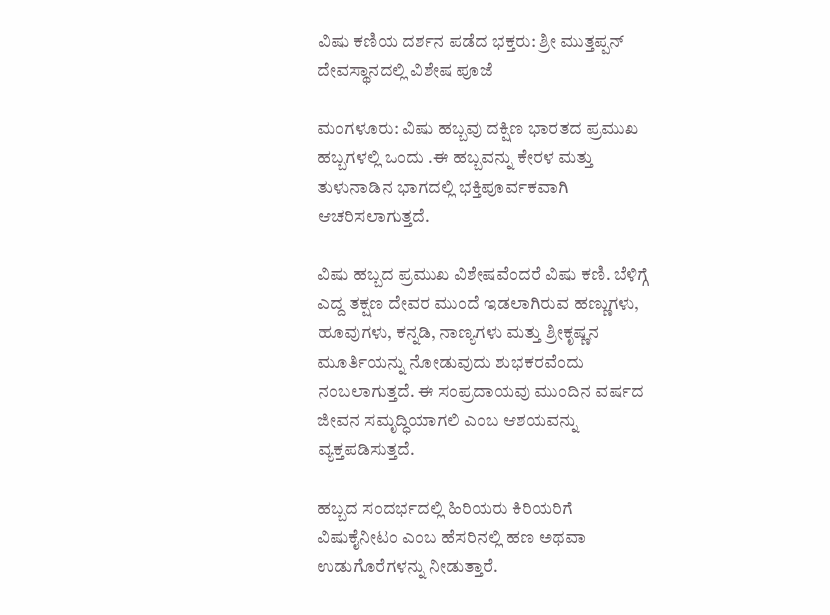ವಿಷು ಕಣಿಯ ದರ್ಶನ ಪಡೆದ ಭಕ್ತರು: ಶ್ರೀ ಮುತ್ತಪ್ಪನ್ ದೇವಸ್ಥಾನದಲ್ಲಿ ವಿಶೇಷ ಪೂಜೆ

ಮಂಗಳೂರು: ವಿಷು ಹಬ್ಬವು ದಕ್ಷಿಣ ಭಾರತದ ಪ್ರಮುಖ ಹಬ್ಬಗಳಲ್ಲಿ ಒಂದು .ಈ ಹಬ್ಬವನ್ನು ಕೇರಳ ಮತ್ತು ತುಳುನಾಡಿನ ಭಾಗದಲ್ಲಿ ಭಕ್ತಿಪೂರ್ವಕವಾಗಿ ಆಚರಿಸಲಾಗುತ್ತದೆ.

ವಿಷು ಹಬ್ಬದ ಪ್ರಮುಖ ವಿಶೇಷವೆಂದರೆ ವಿಷು ಕಣಿ. ಬೆಳಿಗ್ಗೆ ಎದ್ದ ತಕ್ಷಣ ದೇವರ ಮುಂದೆ ಇಡಲಾಗಿರುವ ಹಣ್ಣುಗಳು, ಹೂವುಗಳು, ಕನ್ನಡಿ, ನಾಣ್ಯಗಳು ಮತ್ತು ಶ್ರೀಕೃಷ್ಣನ ಮೂರ್ತಿಯನ್ನು ನೋಡುವುದು ಶುಭಕರವೆಂದು ನಂಬಲಾಗುತ್ತದೆ. ಈ ಸಂಪ್ರದಾಯವು ಮುಂದಿನ ವರ್ಷದ ಜೀವನ ಸಮೃದ್ಧಿಯಾಗಲಿ ಎಂಬ ಆಶಯವನ್ನು ವ್ಯಕ್ತಪಡಿಸುತ್ತದೆ.

ಹಬ್ಬದ ಸಂದರ್ಭದಲ್ಲಿ ಹಿರಿಯರು ಕಿರಿಯರಿಗೆ ವಿಷುಕೈನೀಟಂ ಎಂಬ ಹೆಸರಿನಲ್ಲಿ ಹಣ ಅಥವಾ ಉಡುಗೊರೆಗಳನ್ನು ನೀಡುತ್ತಾರೆ.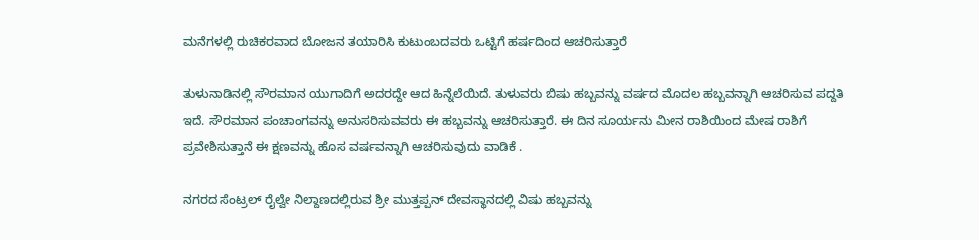ಮನೆಗಳಲ್ಲಿ ರುಚಿಕರವಾದ ಬೋಜನ ತಯಾರಿಸಿ ಕುಟುಂಬದವರು ಒಟ್ಟಿಗೆ ಹರ್ಷದಿಂದ ಆಚರಿಸುತ್ತಾರೆ

ತುಳುನಾಡಿನಲ್ಲಿ ಸೌರಮಾನ ಯುಗಾದಿಗೆ ಅದರದ್ದೇ ಆದ ಹಿನ್ನೆಲೆಯಿದೆ. ತುಳುವರು ಬಿಷು ಹಬ್ಬವನ್ನು ವರ್ಷದ ಮೊದಲ ಹಬ್ಬವನ್ನಾಗಿ ಆಚರಿಸುವ ಪದ್ದತಿ ಇದೆ. ಸೌರಮಾನ ಪಂಚಾಂಗವನ್ನು ಅನುಸರಿಸುವವರು ಈ ಹಬ್ಬವನ್ನು ಆಚರಿಸುತ್ತಾರೆ. ಈ ದಿನ ಸೂರ್ಯನು ಮೀನ ರಾಶಿಯಿಂದ ಮೇಷ ರಾಶಿಗೆ ಪ್ರವೇಶಿಸುತ್ತಾನೆ ಈ ಕ್ಷಣವನ್ನು ಹೊಸ ವರ್ಷವನ್ನಾಗಿ ಆಚರಿಸುವುದು ವಾಡಿಕೆ .

ನಗರದ ಸೆಂಟ್ರಲ್ ರೈಲ್ವೇ ನಿಲ್ದಾಣದಲ್ಲಿರುವ ಶ್ರೀ ಮುತ್ತಪ್ಪನ್ ದೇವಸ್ಥಾನದಲ್ಲಿ ವಿಷು ಹಬ್ಬವನ್ನು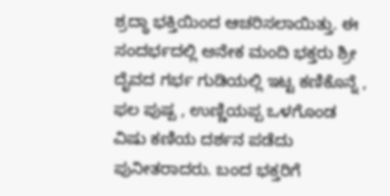ಶ್ರದ್ಧಾ ಭಕ್ತಿಯಿಂದ ಆಚರಿಸಲಾಯಿತ್ತು. ಈ ಸಂದರ್ಭದಲ್ಲಿ ಅನೇಕ ಮಂದಿ ಭಕ್ತರು ಶ್ರೀ ದೈವದ ಗರ್ಭ ಗುಡಿಯಲ್ಲಿ ಇಟ್ಟ ಕಣಿಕೊನ್ನೆ , ಫಲ ಪುಷ್ಪ , ಉಣ್ಣಿಯಪ್ಪ ಒಳಗೊಂಡ ವಿಷು ಕಣಿಯ ದರ್ಶನ ಪಡೆದು ಪುನೀತರಾದರು. ಬಂದ ಭಕ್ತರಿಗೆ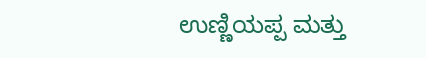ಉಣ್ಣಿಯಪ್ಪ ಮತ್ತು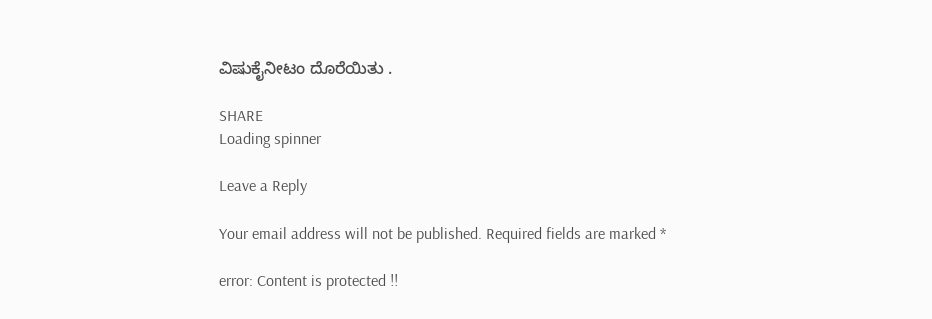ವಿಷುಕೈನೀಟಂ ದೊರೆಯಿತು .

SHARE
Loading spinner

Leave a Reply

Your email address will not be published. Required fields are marked *

error: Content is protected !!